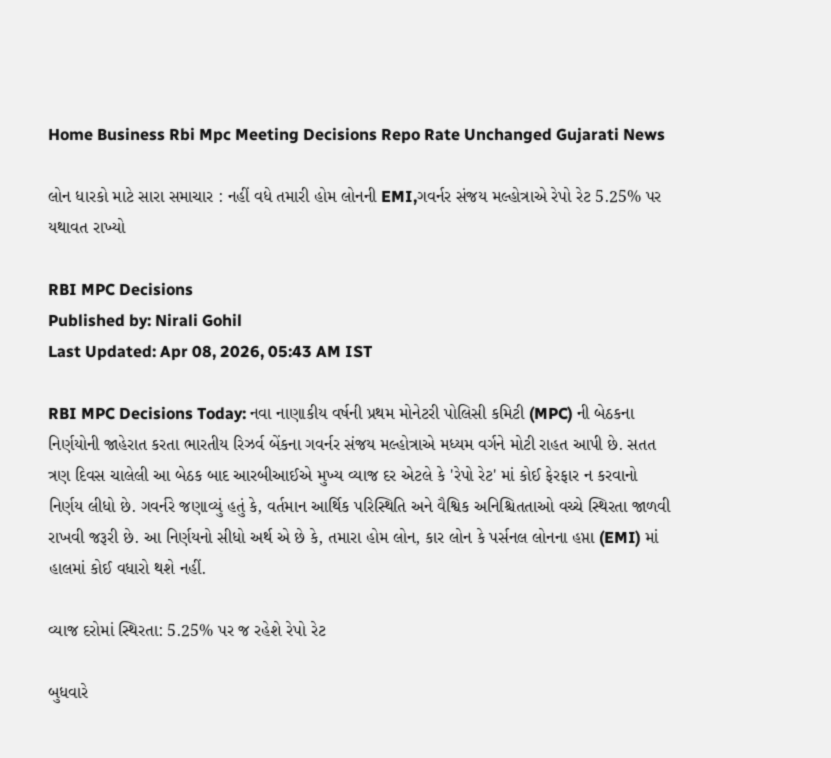Home Business Rbi Mpc Meeting Decisions Repo Rate Unchanged Gujarati News

લોન ધારકો માટે સારા સમાચાર : નહીં વધે તમારી હોમ લોનની EMI,ગવર્નર સંજય મલ્હોત્રાએ રેપો રેટ 5.25% પર યથાવત રાખ્યો

RBI MPC Decisions
Published by: Nirali Gohil
Last Updated: Apr 08, 2026, 05:43 AM IST

RBI MPC Decisions Today: નવા નાણાકીય વર્ષની પ્રથમ મોનેટરી પોલિસી કમિટી (MPC) ની બેઠકના નિર્ણયોની જાહેરાત કરતા ભારતીય રિઝર્વ બેંકના ગવર્નર સંજય મલ્હોત્રાએ મધ્યમ વર્ગને મોટી રાહત આપી છે. સતત ત્રણ દિવસ ચાલેલી આ બેઠક બાદ આરબીઆઈએ મુખ્ય વ્યાજ દર એટલે કે 'રેપો રેટ' માં કોઈ ફેરફાર ન કરવાનો નિર્ણય લીધો છે. ગવર્નરે જણાવ્યું હતું કે, વર્તમાન આર્થિક પરિસ્થિતિ અને વૈશ્વિક અનિશ્ચિતતાઓ વચ્ચે સ્થિરતા જાળવી રાખવી જરૂરી છે. આ નિર્ણયનો સીધો અર્થ એ છે કે, તમારા હોમ લોન, કાર લોન કે પર્સનલ લોનના હપ્તા (EMI) માં હાલમાં કોઈ વધારો થશે નહીં.

વ્યાજ દરોમાં સ્થિરતા: 5.25% પર જ રહેશે રેપો રેટ

બુધવારે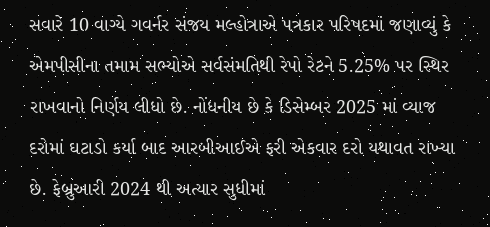સવારે 10 વાગ્યે ગવર્નર સંજય મલ્હોત્રાએ પત્રકાર પરિષદમાં જણાવ્યું કે એમપીસીના તમામ સભ્યોએ સર્વસંમતિથી રેપો રેટને 5.25% પર સ્થિર રાખવાનો નિર્ણય લીધો છે. નોંધનીય છે કે ડિસેમ્બર 2025 માં વ્યાજ દરોમાં ઘટાડો કર્યા બાદ આરબીઆઈએ ફરી એકવાર દરો યથાવત રાખ્યા છે. ફેબ્રુઆરી 2024 થી અત્યાર સુધીમાં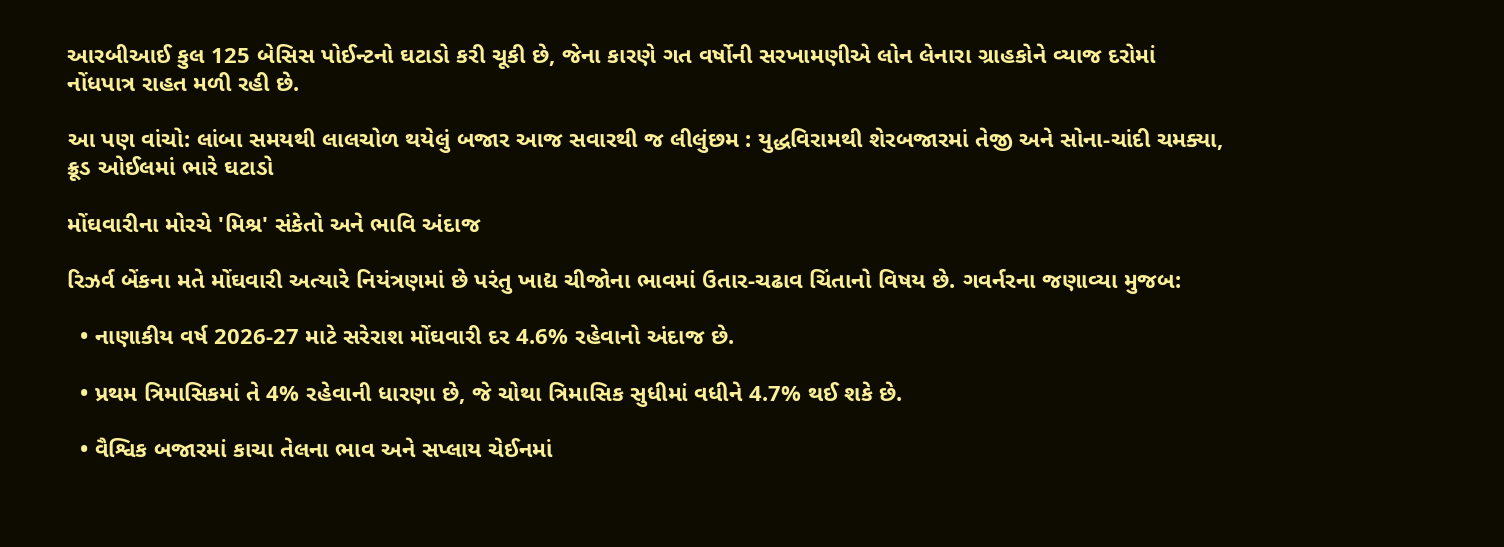આરબીઆઈ કુલ 125 બેસિસ પોઈન્ટનો ઘટાડો કરી ચૂકી છે, જેના કારણે ગત વર્ષોની સરખામણીએ લોન લેનારા ગ્રાહકોને વ્યાજ દરોમાં નોંધપાત્ર રાહત મળી રહી છે.

આ પણ વાંચો: લાંબા સમયથી લાલચોળ થયેલું બજાર આજ સવારથી જ લીલુંછમ : યુદ્ધવિરામથી શેરબજારમાં તેજી અને સોના-ચાંદી ચમક્યા, ક્રૂડ ઓઈલમાં ભારે ઘટાડો

મોંઘવારીના મોરચે 'મિશ્ર' સંકેતો અને ભાવિ અંદાજ

રિઝર્વ બેંકના મતે મોંઘવારી અત્યારે નિયંત્રણમાં છે પરંતુ ખાદ્ય ચીજોના ભાવમાં ઉતાર-ચઢાવ ચિંતાનો વિષય છે. ગવર્નરના જણાવ્યા મુજબ:

  • નાણાકીય વર્ષ 2026-27 માટે સરેરાશ મોંઘવારી દર 4.6% રહેવાનો અંદાજ છે.

  • પ્રથમ ત્રિમાસિકમાં તે 4% રહેવાની ધારણા છે, જે ચોથા ત્રિમાસિક સુધીમાં વધીને 4.7% થઈ શકે છે.

  • વૈશ્વિક બજારમાં કાચા તેલના ભાવ અને સપ્લાય ચેઈનમાં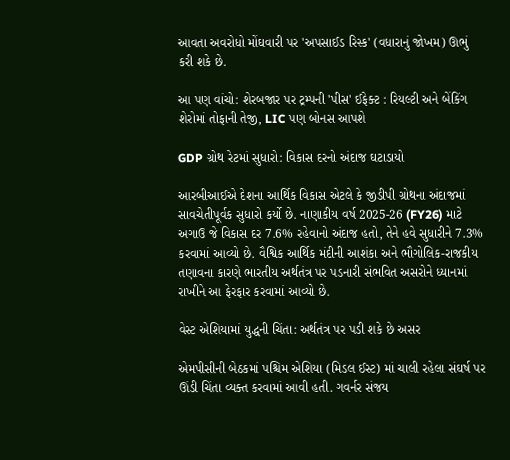આવતા અવરોધો મોંઘવારી પર 'અપસાઈડ રિસ્ક' (વધારાનું જોખમ) ઊભું કરી શકે છે.

આ પણ વાંચો: શેરબજાર પર ટ્રમ્પની 'પીસ' ઈફેક્ટ : રિયલ્ટી અને બેંકિંગ શેરોમાં તોફાની તેજી, LIC પણ બોનસ આપશે

GDP ગ્રોથ રેટમાં સુધારો: વિકાસ દરનો અંદાજ ઘટાડાયો

આરબીઆઈએ દેશના આર્થિક વિકાસ એટલે કે જીડીપી ગ્રોથના અંદાજમાં સાવચેતીપૂર્વક સુધારો કર્યો છે. નાણાકીય વર્ષ 2025-26 (FY26) માટે અગાઉ જે વિકાસ દર 7.6% રહેવાનો અંદાજ હતો, તેને હવે સુધારીને 7.3% કરવામાં આવ્યો છે. વૈશ્વિક આર્થિક મંદીની આશંકા અને ભૌગોલિક-રાજકીય તણાવના કારણે ભારતીય અર્થતંત્ર પર પડનારી સંભવિત અસરોને ધ્યાનમાં રાખીને આ ફેરફાર કરવામાં આવ્યો છે.

વેસ્ટ એશિયામાં યુદ્ધની ચિંતા: અર્થતંત્ર પર પડી શકે છે અસર

એમપીસીની બેઠકમાં પશ્ચિમ એશિયા (મિડલ ઈસ્ટ) માં ચાલી રહેલા સંઘર્ષ પર ઊંડી ચિંતા વ્યક્ત કરવામાં આવી હતી. ગવર્નર સંજય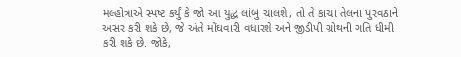મલ્હોત્રાએ સ્પષ્ટ કર્યું કે જો આ યુદ્ધ લાંબુ ચાલશે, તો તે કાચા તેલના પુરવઠાને અસર કરી શકે છે, જે અંતે મોંઘવારી વધારશે અને જીડીપી ગ્રોથની ગતિ ધીમી કરી શકે છે. જોકે,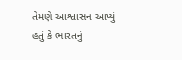તેમણે આશ્વાસન આપ્યું હતું કે ભારતનું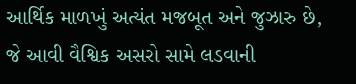આર્થિક માળખું અત્યંત મજબૂત અને જુઝારુ છે, જે આવી વૈશ્વિક અસરો સામે લડવાની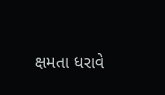ક્ષમતા ધરાવે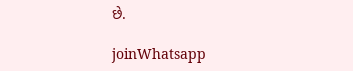છે.

joinWhatsapp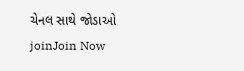ચેનલ સાથે જોડાઓ
joinJoin Now